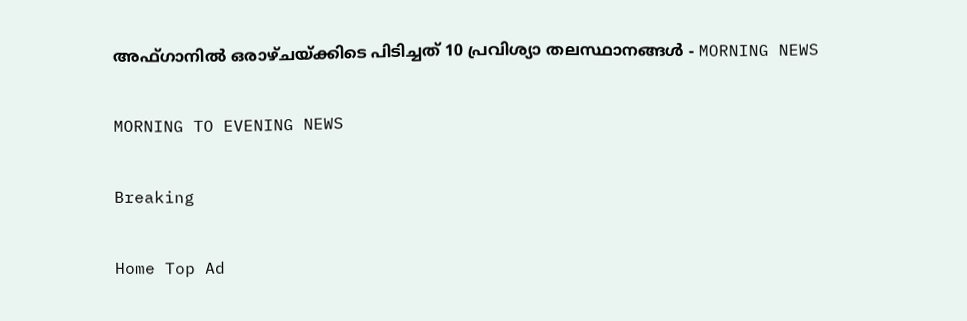അഫ്ഗാനിൽ ഒരാഴ്ചയ്ക്കിടെ പിടിച്ചത് 10 പ്രവിശ്യാ തലസ്ഥാനങ്ങൾ - MORNING NEWS

MORNING TO EVENING NEWS

Breaking

Home Top Ad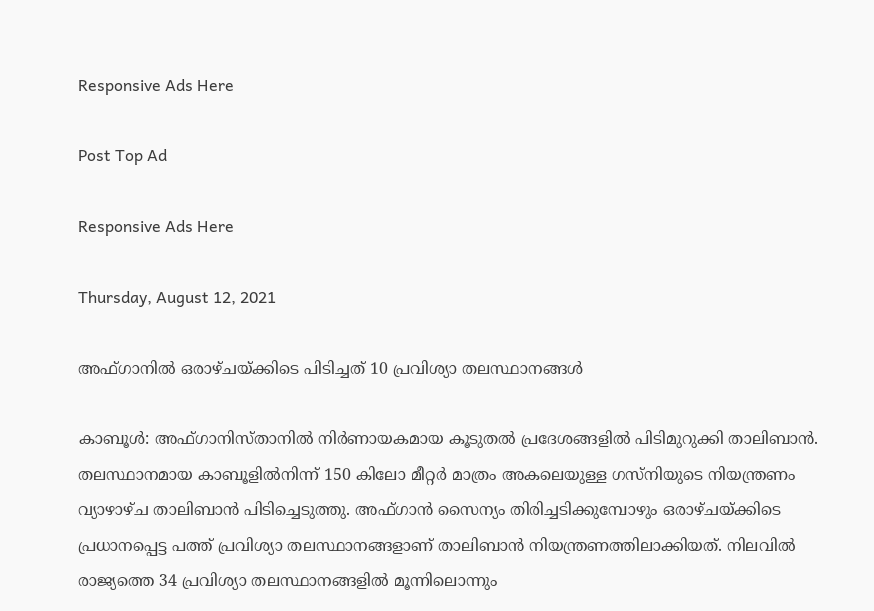Responsive Ads Here

Post Top Ad

Responsive Ads Here

Thursday, August 12, 2021

അഫ്ഗാനിൽ ഒരാഴ്ചയ്ക്കിടെ പിടിച്ചത് 10 പ്രവിശ്യാ തലസ്ഥാനങ്ങൾ

കാബൂൾ: അഫ്ഗാനിസ്താനിൽ നിർണായകമായ കൂടുതൽ പ്രദേശങ്ങളിൽ പിടിമുറുക്കി താലിബാൻ. തലസ്ഥാനമായ കാബൂളിൽനിന്ന് 150 കിലോ മീറ്റർ മാത്രം അകലെയുള്ള ഗസ്‌നിയുടെ നിയന്ത്രണം വ്യാഴാഴ്ച താലിബാൻ പിടിച്ചെടുത്തു. അഫ്ഗാൻ സൈന്യം തിരിച്ചടിക്കുമ്പോഴും ഒരാഴ്ചയ്ക്കിടെ പ്രധാനപ്പെട്ട പത്ത് പ്രവിശ്യാ തലസ്ഥാനങ്ങളാണ് താലിബാൻ നിയന്ത്രണത്തിലാക്കിയത്. നിലവിൽ രാജ്യത്തെ 34 പ്രവിശ്യാ തലസ്ഥാനങ്ങളിൽ മൂന്നിലൊന്നും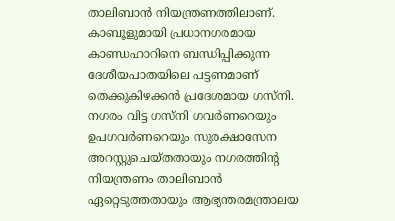താലിബാൻ നിയന്ത്രണത്തിലാണ്. കാബൂളുമായി പ്രധാനഗരമായ കാണ്ഡഹാറിനെ ബന്ധിപ്പിക്കുന്ന ദേശീയപാതയിലെ പട്ടണമാണ് തെക്കുകിഴക്കൻ പ്രദേശമായ ഗസ്‌നി. നഗരം വിട്ട ഗസ്‌നി ഗവർണറെയും ഉപഗവർണറെയും സുരക്ഷാസേന അറസ്റ്റുചെയ്തതായും നഗരത്തിന്റ നിയന്ത്രണം താലിബാൻ ഏറ്റെടുത്തതായും ആഭ്യന്തരമന്ത്രാലയ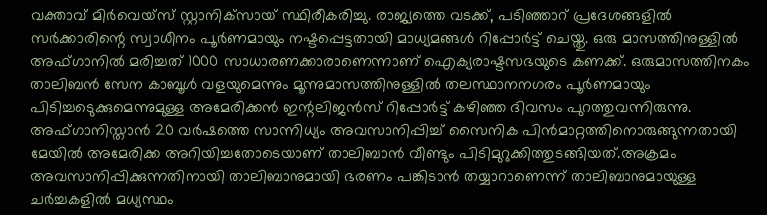വക്താവ് മിർവെയ്‌സ് സ്റ്റാനിക്‌സായ് സ്ഥിരീകരിച്ചു. രാജ്യത്തെ വടക്ക്, പടിഞ്ഞാറ് പ്രദേശങ്ങളിൽ സർക്കാരിന്റെ സ്വാധീനം പൂർണമായും നഷ്ടപ്പെട്ടതായി മാധ്യമങ്ങൾ റിപ്പോർട്ട് ചെയ്തു. ഒരു മാസത്തിനുള്ളിൽ അഫ്ഗാനിൽ മരിച്ചത് 1000 സാധാരണക്കാരാണെന്നാണ് ഐക്യരാഷ്ടസഭയുടെ കണക്ക്. ഒരുമാസത്തിനകം താലിബൻ സേന കാബൂൾ വളയുമെന്നും മൂന്നുമാസത്തിനുള്ളിൽ തലസ്ഥാനനഗരം പൂർണമായും പിടിച്ചടെുക്കുമെന്നുമുള്ള അമേരിക്കൻ ഇന്റലിജൻസ് റിപ്പോർട്ട് കഴിഞ്ഞ ദിവസം പുറത്തുവന്നിരുന്നു. അഫ്ഗാനിസ്താൻ 20 വർഷത്തെ സാന്നിധ്യം അവസാനിപ്പിച്ച് സൈനിക പിൻമാറ്റത്തിനൊരുങ്ങുന്നതായി മേയിൽ അമേരിക്ക അറിയിച്ചതോടെയാണ് താലിബാൻ വീണ്ടും പിടിമുറുക്കിത്തുടങ്ങിയത്.അക്രമം അവസാനിപ്പിക്കുന്നതിനായി താലിബാനുമായി ഭരണം പങ്കിടാൻ തയ്യാറാണെന്ന് താലിബാനുമായുള്ള ചർച്ചകളിൽ മധ്യസ്ഥം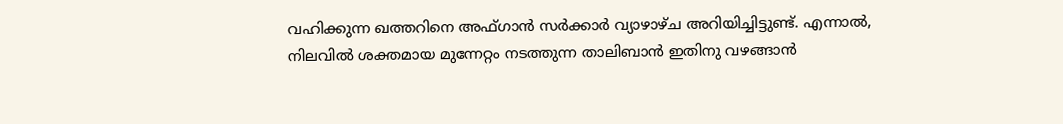വഹിക്കുന്ന ഖത്തറിനെ അഫ്ഗാൻ സർക്കാർ വ്യാഴാഴ്ച അറിയിച്ചിട്ടുണ്ട്. എന്നാൽ, നിലവിൽ ശക്തമായ മുന്നേറ്റം നടത്തുന്ന താലിബാൻ ഇതിനു വഴങ്ങാൻ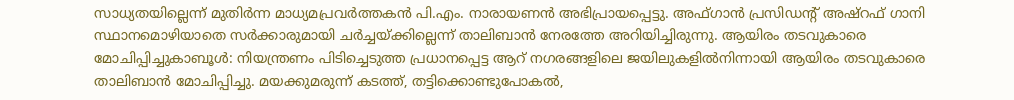സാധ്യതയില്ലെന്ന് മുതിർന്ന മാധ്യമപ്രവർത്തകൻ പി.എം. നാരായണൻ അഭിപ്രായപ്പെട്ടു. അഫ്ഗാൻ പ്രസിഡന്റ് അഷ്‌റഫ് ഗാനി സ്ഥാനമൊഴിയാതെ സർക്കാരുമായി ചർച്ചയ്ക്കില്ലെന്ന് താലിബാൻ നേരത്തേ അറിയിച്ചിരുന്നു. ആയിരം തടവുകാരെ മോചിപ്പിച്ചുകാബൂൾ: നിയന്ത്രണം പിടിച്ചെടുത്ത പ്രധാനപ്പെട്ട ആറ് നഗരങ്ങളിലെ ജയിലുകളിൽനിന്ന‌ായി ആയിരം തടവുകാരെ താലിബാൻ മോചിപ്പിച്ചു. മയക്കുമരുന്ന് കടത്ത്, തട്ടിക്കൊണ്ടുപോകൽ,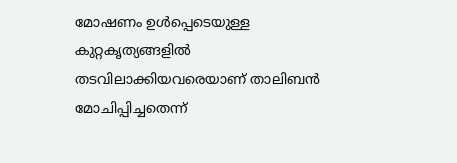മോഷണം ഉൾപ്പെടെയുള്ള കുറ്റകൃത്യങ്ങളിൽ തടവിലാക്കിയവരെയാണ് താലിബൻ മോചിപ്പിച്ചതെന്ന്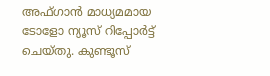അഫ്ഗാൻ മാധ്യമമായ ടോളോ ന്യൂസ് റിപ്പോർട്ട് ചെയ്തു. കുണ്ടൂസ്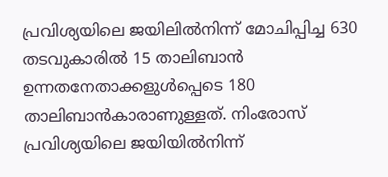പ്രവിശ്യയിലെ ജയിലിൽനിന്ന് മോചിപ്പിച്ച 630 തടവുകാരിൽ 15 താലിബാൻ ഉന്നതനേതാക്കളുൾപ്പെടെ 180 താലിബാൻകാരാണുള്ളത്. നിംരോസ് പ്രവിശ്യയിലെ ജയിയിൽനിന്ന്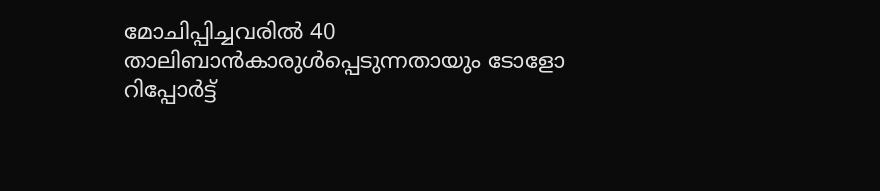മോചിപ്പിച്ചവരിൽ 40 താലിബാൻകാരുൾപ്പെടുന്നതായും ടോളോ റിപ്പോർട്ട്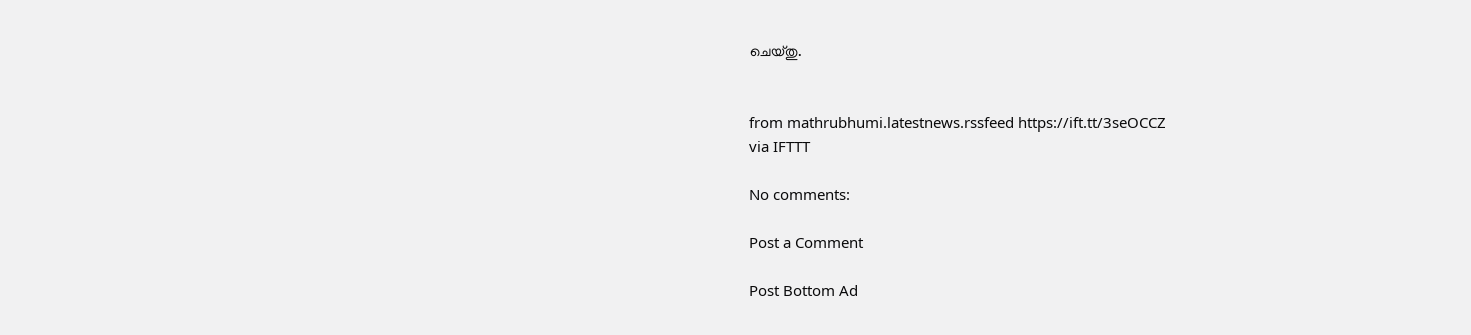ചെയ്തു.


from mathrubhumi.latestnews.rssfeed https://ift.tt/3seOCCZ
via IFTTT

No comments:

Post a Comment

Post Bottom Ad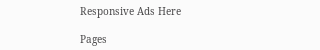Responsive Ads Here

Pages